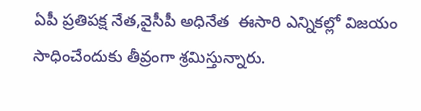ఏపీ ప్రతిపక్ష నేత,వైసీపీ అధినేత  ఈసారి ఎన్నికల్లో విజయం సాధించేందుకు తీవ్రంగా శ్రమిస్తున్నారు.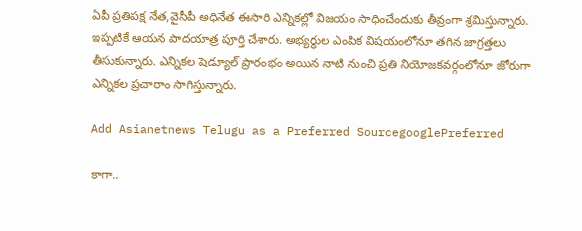ఏపీ ప్రతిపక్ష నేత,వైసీపీ అధినేత ఈసారి ఎన్నికల్లో విజయం సాధించేందుకు తీవ్రంగా శ్రమిస్తున్నారు. ఇప్పటికే ఆయన పాదయాత్ర పూర్తి చేశారు. అభ్యర్థుల ఎంపిక విషయంలోనూ తగిన జాగ్రత్తలు తీసుకున్నారు. ఎన్నికల షెడ్యూల్ ప్రారంభం అయిన నాటి నుంచి ప్రతి నియోజకవర్గంలోనూ జోరుగా ఎన్నికల ప్రచారాం సాగిస్తున్నారు.

Add Asianetnews Telugu as a Preferred SourcegooglePreferred

కాగా..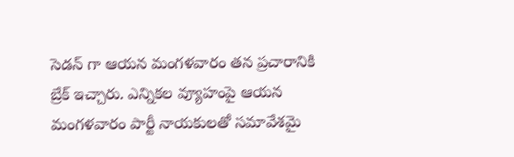సెడన్ గా ఆయన మంగళవారం తన ప్రచారానికి బ్రేక్ ఇచ్చారు. ఎన్నికల వ్యూహంపై ఆయన మంగళవారం పార్టీ నాయకులతో సమావేశమై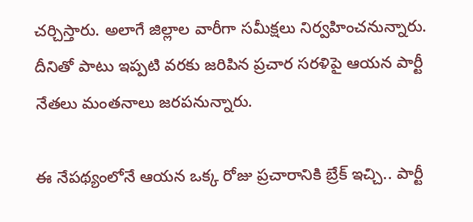చర్చిస్తారు. అలాగే జిల్లాల వారీగా సమీక్షలు నిర్వహించనున్నారు. దీనితో పాటు ఇప్పటి వరకు జరిపిన ప్రచార సరళిపై ఆయన పార్టీ నేతలు మంతనాలు జరపనున్నారు.

ఈ నేపథ్యంలోనే ఆయన ఒక్క రోజు ప్రచారానికి బ్రేక్ ఇచ్చి.. పార్టీ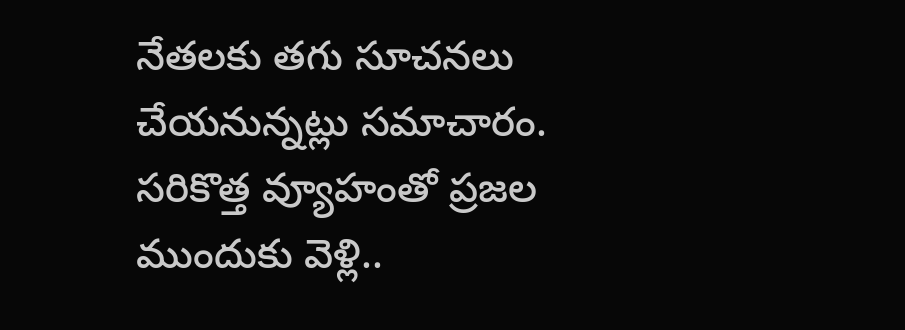నేతలకు తగు సూచనలు చేయనున్నట్లు సమాచారం. సరికొత్త వ్యూహంతో ప్రజల ముందుకు వెళ్లి..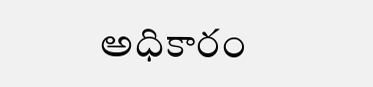అధికారం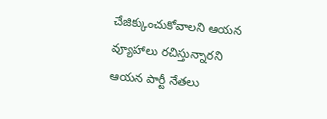చేజిక్కుంచుకోవాలని ఆయన వ్యూహాలు రచిస్తున్నారని ఆయన పార్టీ నేతలు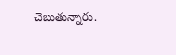చెబుతున్నారు.